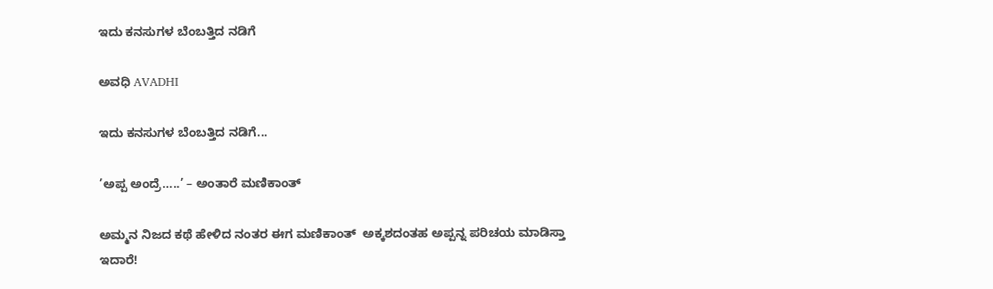ಇದು ಕನಸುಗಳ ಬೆಂಬತ್ತಿದ ನಡಿಗೆ‍

ಅವಧಿ AVADHI

ಇದು ಕನಸುಗಳ ಬೆಂಬತ್ತಿದ ನಡಿಗೆ...

’ಅಪ್ಪ ಅಂದ್ರೆ…..’ – ಅಂತಾರೆ ಮಣಿಕಾಂತ್

ಅಮ್ಮನ ನಿಜದ ಕಥೆ ಹೇಳಿದ ನಂತರ ಈಗ ಮಣಿಕಾಂತ್  ಅಕ್ಕಶದಂತಹ ಅಪ್ಪನ್ನ ಪರಿಚಯ ಮಾಡಿಸ್ತಾ ಇದಾರೆ!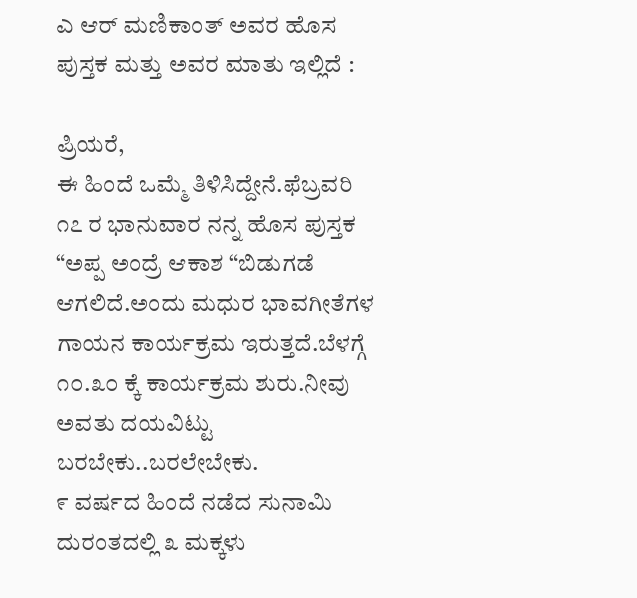ಎ ಆರ್ ಮಣಿಕಾಂತ್ ಅವರ ಹೊಸ ಪುಸ್ತಕ ಮತ್ತು ಅವರ ಮಾತು ಇಲ್ಲಿದೆ :

ಪ್ರಿಯರೆ,
ಈ ಹಿಂದೆ ಒಮ್ಮೆ ತಿಳಿಸಿದ್ದೇನೆ.ಫೆಬ್ರವರಿ ೧೭ ರ ಭಾನುವಾರ ನನ್ನ ಹೊಸ ಪುಸ್ತಕ “ಅಪ್ಪ ಅಂದ್ರೆ ಆಕಾಶ “ಬಿಡುಗಡೆ ಆಗಲಿದೆ.ಅಂದು ಮಧುರ ಭಾವಗೀತೆಗಳ ಗಾಯನ ಕಾರ್ಯಕ್ರಮ ಇರುತ್ತದೆ.ಬೆಳಗ್ಗೆ ೧೦.೩೦ ಕ್ಕೆ ಕಾರ್ಯಕ್ರಮ ಶುರು.ನೀವು ಅವತು ದಯವಿಟ್ಟು ಬರಬೇಕು..ಬರಲೇಬೇಕು.
೯ ವರ್ಷದ ಹಿಂದೆ ನಡೆದ ಸುನಾಮಿ ದುರಂತದಲ್ಲಿ ೩ ಮಕ್ಕಳು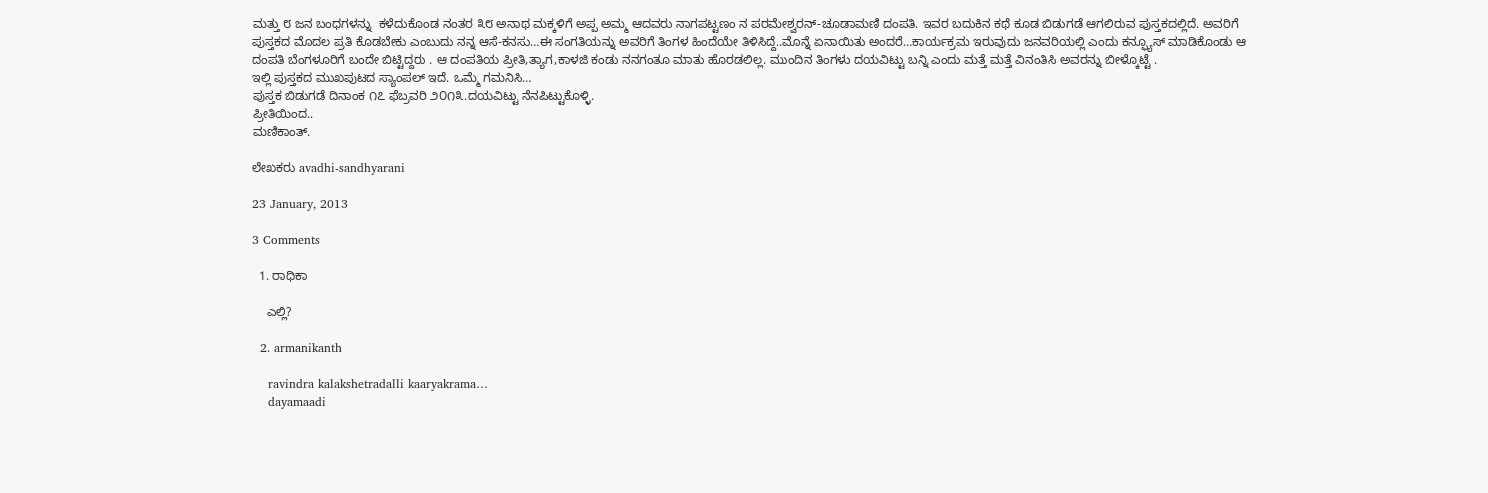ಮತ್ತು ೮ ಜನ ಬಂಧಗಳನ್ನು  ಕಳೆದುಕೊಂಡ ನಂತರ ೩೮ ಅನಾಥ ಮಕ್ಕಳಿಗೆ ಅಪ್ಪ ಅಮ್ಮ ಆದವರು ನಾಗಪಟ್ಟಣಂ ನ ಪರಮೇಶ್ವರನ್-ಚೂಡಾಮಣಿ ದಂಪತಿ. ಇವರ ಬದುಕಿನ ಕಥೆ ಕೂಡ ಬಿಡುಗಡೆ ಆಗಲಿರುವ ಪುಸ್ತಕದಲ್ಲಿದೆ. ಅವರಿಗೆ ಪುಸ್ತಕದ ಮೊದಲ ಪ್ರತಿ ಕೊಡಬೇಕು ಎಂಬುದು ನನ್ನ ಆಸೆ-ಕನಸು…ಈ ಸಂಗತಿಯನ್ನು ಅವರಿಗೆ ತಿಂಗಳ ಹಿಂದೆಯೇ ತಿಳಿಸಿದ್ದೆ..ಮೊನ್ನೆ ಏನಾಯಿತು ಅಂದರೆ…ಕಾರ್ಯಕ್ರಮ ಇರುವುದು ಜನವರಿಯಲ್ಲಿ ಎಂದು ಕನ್ಫ್ಯೂಸ್ ಮಾಡಿಕೊಂಡು ಆ ದಂಪತಿ ಬೆಂಗಳೂರಿಗೆ ಬಂದೇ ಬಿಟ್ಟಿದ್ದರು . ಆ ದಂಪತಿಯ ಪ್ರೀತಿ,ತ್ಯಾಗ,ಕಾಳಜಿ ಕಂಡು ನನಗಂತೂ ಮಾತು ಹೊರಡಲಿಲ್ಲ. ಮುಂದಿನ ತಿಂಗಳು ದಯವಿಟ್ಟು ಬನ್ನಿ ಎಂದು ಮತ್ತೆ ಮತ್ತೆ ವಿನಂತಿಸಿ ಅವರನ್ನು ಬೀಳ್ಕೊಟ್ಟೆ .
ಇಲ್ಲಿ ಪುಸ್ತಕದ ಮುಖಪುಟದ ಸ್ಯಾಂಪಲ್ ಇದೆ. ಒಮ್ಮೆ ಗಮನಿಸಿ…
ಪುಸ್ತಕ ಬಿಡುಗಡೆ ದಿನಾಂಕ ೧೭ ಫೆಬ್ರವರಿ ೨೦೧೩.ದಯವಿಟ್ಟು ನೆನಪಿಟ್ಟುಕೊಳ್ಳಿ.
ಪ್ರೀತಿಯಿಂದ..
ಮಣಿಕಾಂತ್.

ಲೇಖಕರು avadhi-sandhyarani

23 January, 2013

3 Comments

  1. ರಾಧಿಕಾ

    ಎಲ್ಲಿ?

  2. armanikanth

    ravindra kalakshetradalli kaaryakrama…
    dayamaadi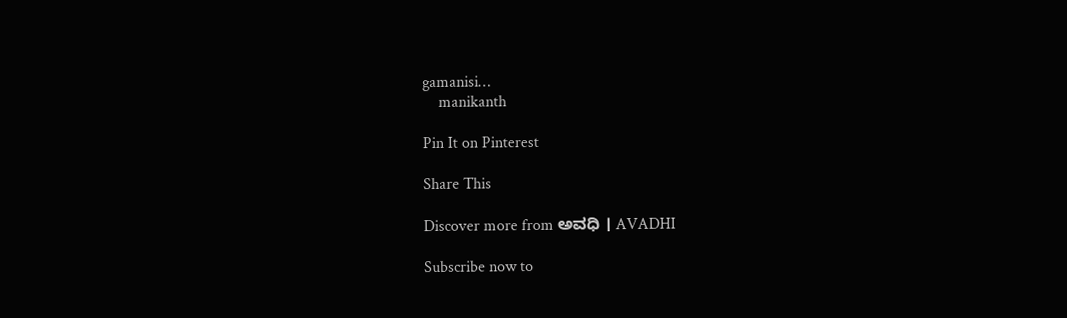gamanisi…
    manikanth

Pin It on Pinterest

Share This

Discover more from ಅವಧಿ । AVADHI

Subscribe now to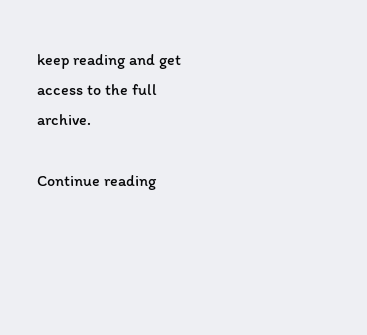keep reading and get access to the full archive.

Continue reading